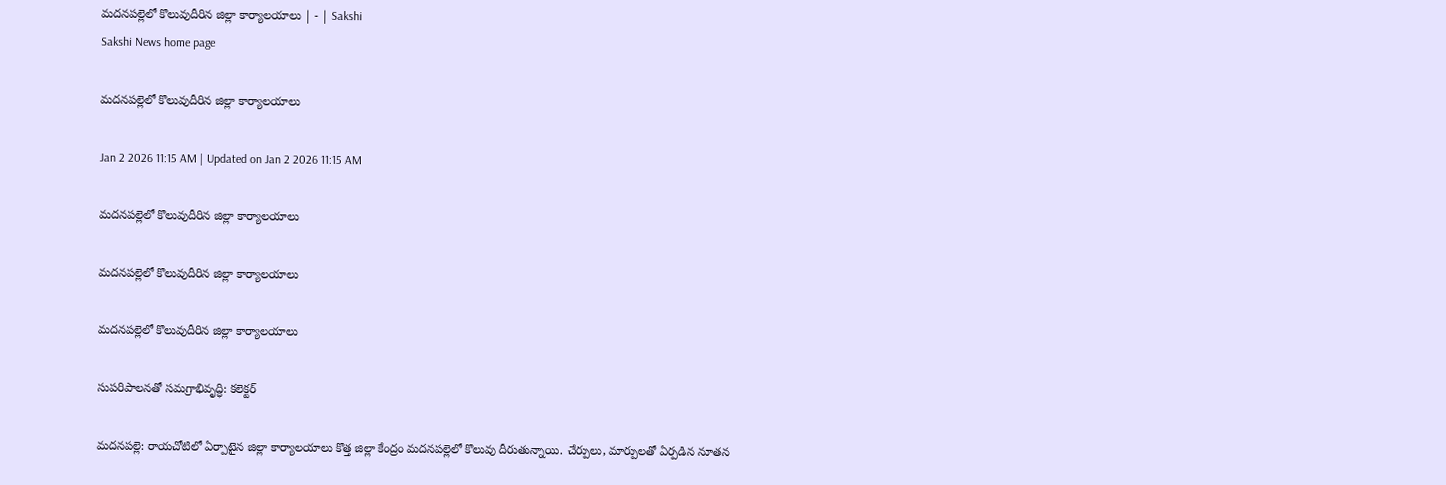మదనపల్లెలో కొలువుదీరిన జిల్లా కార్యాలయాలు | - | Sakshi
Sakshi News home page

మదనపల్లెలో కొలువుదీరిన జిల్లా కార్యాలయాలు

Jan 2 2026 11:15 AM | Updated on Jan 2 2026 11:15 AM

మదనపల్లెలో కొలువుదీరిన జిల్లా కార్యాలయాలు

మదనపల్లెలో కొలువుదీరిన జిల్లా కార్యాలయాలు

మదనపల్లెలో కొలువుదీరిన జిల్లా కార్యాలయాలు

సుపరిపాలనతో సమగ్రాభివృద్ధి: కలెక్టర్‌

మదనపల్లె: రాయచోటిలో ఏర్పాటైన జిల్లా కార్యాలయాలు కొత్త జిల్లా కేంద్రం మదనపల్లెలో కొలువు దీరుతున్నాయి. చేర్పులు, మార్పులతో ఏర్పడిన నూతన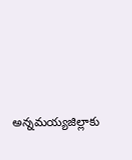అన్నమయ్యజిల్లాకు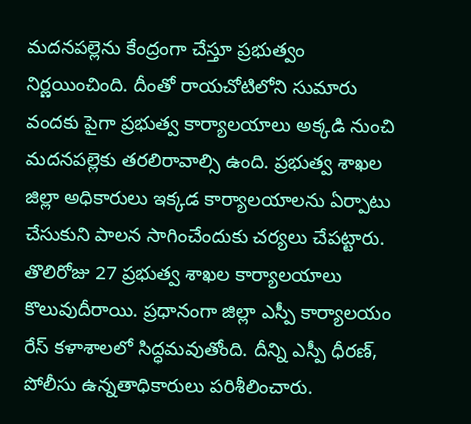మదనపల్లెను కేంద్రంగా చేస్తూ ప్రభుత్వం నిర్ణయించింది. దీంతో రాయచోటిలోని సుమారు వందకు పైగా ప్రభుత్వ కార్యాలయాలు అక్కడి నుంచి మదనపల్లెకు తరలిరావాల్సి ఉంది. ప్రభుత్వ శాఖల జిల్లా అధికారులు ఇక్కడ కార్యాలయాలను ఏర్పాటు చేసుకుని పాలన సాగించేందుకు చర్యలు చేపట్టారు. తొలిరోజు 27 ప్రభుత్వ శాఖల కార్యాలయాలు కొలువుదీరాయి. ప్రధానంగా జిల్లా ఎస్పీ కార్యాలయం రేస్‌ కళాశాలలో సిద్ధమవుతోంది. దీన్ని ఎస్పీ ధీరణ్‌, పోలీసు ఉన్నతాధికారులు పరిశీలించారు.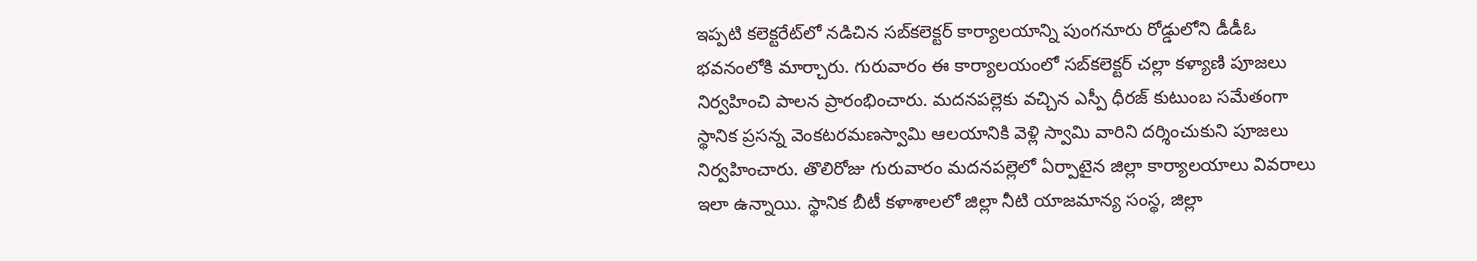ఇప్పటి కలెక్టరేట్‌లో నడిచిన సబ్‌కలెక్టర్‌ కార్యాలయాన్ని పుంగనూరు రోడ్డులోని డీడీఓ భవనంలోకి మార్చారు. గురువారం ఈ కార్యాలయంలో సబ్‌కలెక్టర్‌ చల్లా కళ్యాణి పూజలు నిర్వహించి పాలన ప్రారంభించారు. మదనపల్లెకు వచ్చిన ఎస్పీ ధీరజ్‌ కుటుంబ సమేతంగా స్థానిక ప్రసన్న వెంకటరమణస్వామి ఆలయానికి వెళ్లి స్వామి వారిని దర్శించుకుని పూజలు నిర్వహించారు. తొలిరోజు గురువారం మదనపల్లెలో ఏర్పాటైన జిల్లా కార్యాలయాలు వివరాలు ఇలా ఉన్నాయి. స్థానిక బీటీ కళాశాలలో జిల్లా నీటి యాజమాన్య సంస్థ, జిల్లా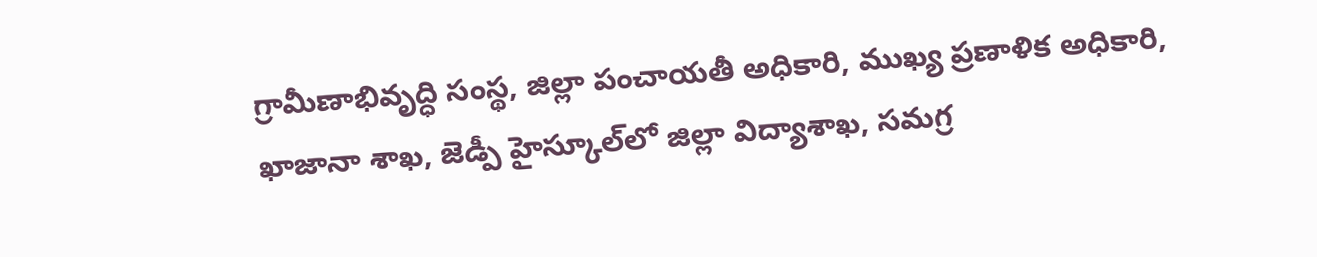గ్రామీణాభివృద్ధి సంస్థ, జిల్లా పంచాయతీ అధికారి, ముఖ్య ప్రణాళిక అధికారి, ఖాజానా శాఖ, జెడ్పీ హైస్కూల్‌లో జిల్లా విద్యాశాఖ, సమగ్ర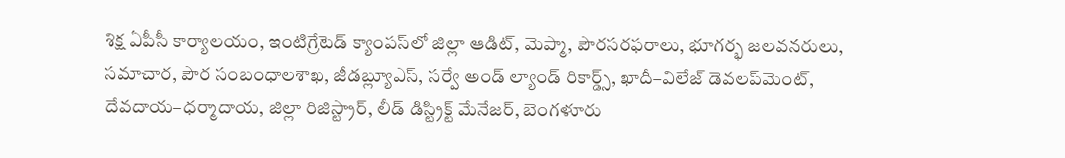శిక్ష ఏపీసీ కార్యాలయం, ఇంటిగ్రేటెడ్‌ క్యాంపస్‌లో జిల్లా ఆడిట్‌, మెప్మా, పౌరసరఫరాలు, భూగర్భ జలవనరులు, సమాచార, పౌర సంబంధాలశాఖ, జీడబ్ల్యూఎస్‌, సర్వే అండ్‌ ల్యాండ్‌ రికార్డ్స్‌, ఖాదీ–విలేజ్‌ డెవలప్‌మెంట్‌, దేవదాయ–ధర్మాదాయ, జిల్లా రిజిస్ట్రార్‌, లీడ్‌ డిస్ట్రిక్ట్‌ మేనేజర్‌, బెంగళూరు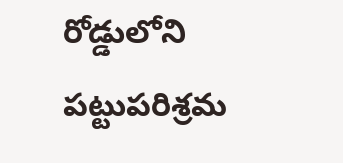రోడ్డులోని పట్టుపరిశ్రమ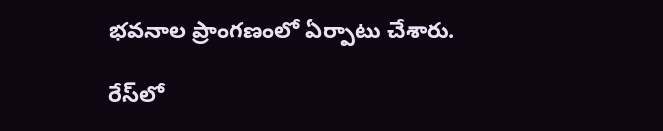భవనాల ప్రాంగణంలో ఏర్పాటు చేశారు.

రేస్‌లో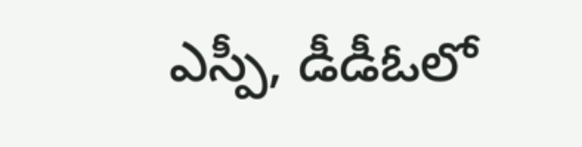ఎస్పీ, డీడీఓలో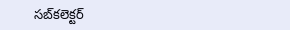సబ్‌కలెక్టర్‌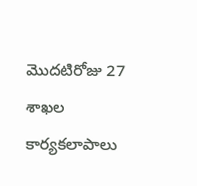మొదటిరోజు 27 శాఖల కార్యకలాపాలు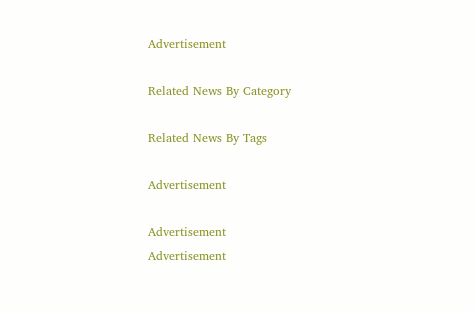Advertisement

Related News By Category

Related News By Tags

Advertisement

Advertisement
Advertisement